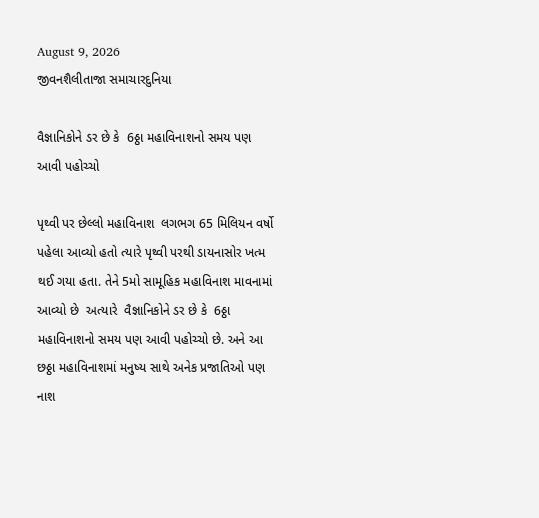August 9, 2026
જીવનશૈલીતાજા સમાચારદુનિયા

વૈજ્ઞાનિકોને ડર છે કે  6ઠ્ઠા મહાવિનાશનો સમય પણ આવી પહોચ્ચો

પૃથ્વી પર છેલ્લો મહાવિનાશ  લગભગ 65 મિલિયન વર્ષો પહેલા આવ્યો હતો ત્યારે પૃથ્વી પરથી ડાયનાસોર ખત્મ થઈ ગયા હતા. તેને 5મો સામૂહિક મહાવિનાશ માવનામાં આવ્યો છે  અત્યારે  વૈજ્ઞાનિકોને ડર છે કે  6ઠ્ઠા મહાવિનાશનો સમય પણ આવી પહોચ્ચો છે. અને આ છઠ્ઠા મહાવિનાશમાં મનુષ્ય સાથે અનેક પ્રજાતિઓ પણ નાશ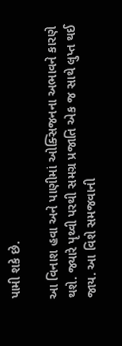પામી શકે છે.

આ વિનાશ હવા અને પાણીમાં ઓક્સિજનના અભાવને કારણે થશે. જ્યારે પૃથ્વી પરથી સમગ્ર પ્રજાતિ એક જ સાથે લુપ્ત થઈ જાય. આ વિશે સમજવાની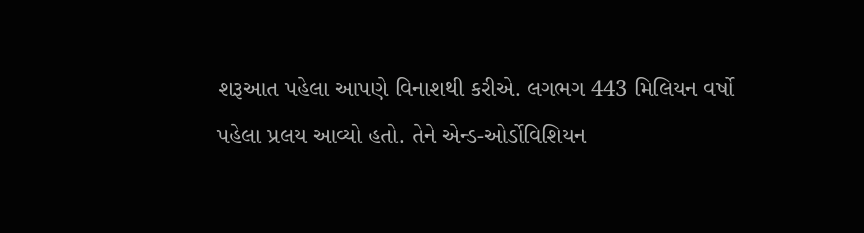શરૂઆત પહેલા આપણે વિનાશથી કરીએ. લગભગ 443 મિલિયન વર્ષો પહેલા પ્રલય આવ્યો હતો. તેને એન્ડ-ઓર્ડોવિશિયન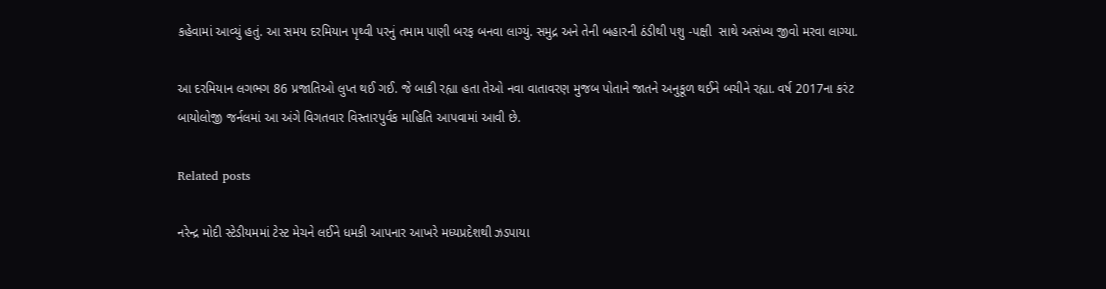કહેવામાં આવ્યું હતું. આ સમય દરમિયાન પૃથ્વી પરનું તમામ પાણી બરફ બનવા લાગ્યું. સમુદ્ર અને તેની બહારની ઠંડીથી પશુ -પક્ષી  સાથે અસંખ્ય જીવો મરવા લાગ્યા.

આ દરમિયાન લગભગ 86 પ્રજાતિઓ લુપ્ત થઈ ગઈ. જે બાકી રહ્યા હતા તેઓ નવા વાતાવરણ મુજબ પોતાને જાતને અનુકૂળ થઈને બચીને રહ્યા. વર્ષ 2017ના કરંટ બાયોલોજી જર્નલમાં આ અંગે વિગતવાર વિસ્તારપુર્વક માહિતિ આપવામાં આવી છે.

Related posts

નરેન્દ્ર મોદી સ્ટેડીયમમાં ટેસ્ટ મેચને લઈને ધમકી આપનાર આખરે મધ્યપ્રદેશથી ઝડપાયા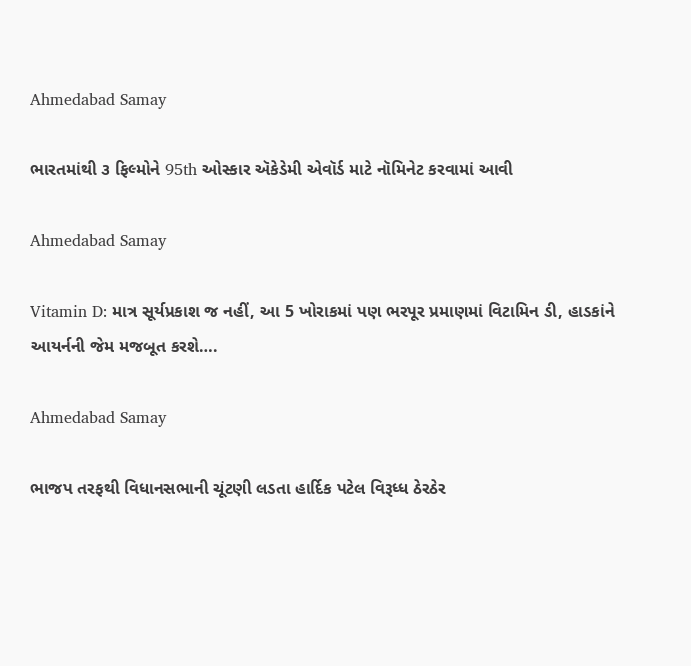Ahmedabad Samay

ભારતમાંથી ૩ ફિલ્‍મોને 95th ઓસ્કાર ઍકેડેમી એવૉર્ડ માટે નૉમિનેટ કરવામાં આવી

Ahmedabad Samay

Vitamin D: માત્ર સૂર્યપ્રકાશ જ નહીં, આ 5 ખોરાકમાં પણ ભરપૂર પ્રમાણમાં વિટામિન ડી, હાડકાંને આયર્નની જેમ મજબૂત કરશે….

Ahmedabad Samay

ભાજપ તરફથી વિધાનસભાની ચૂંટણી લડતા હાર્દિક પટેલ વિરૂધ્‍ધ ઠેરઠેર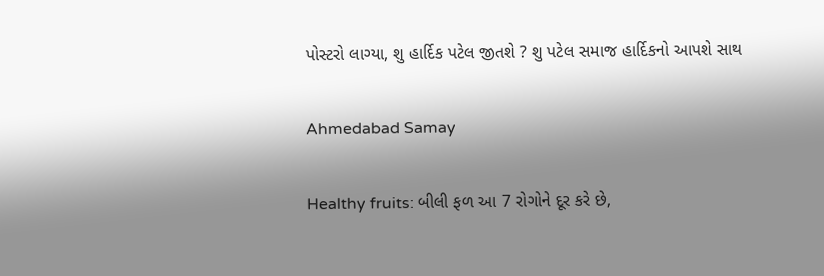પોસ્‍ટરો લાગ્‍યા, શુ હાર્દિક પટેલ જીતશે ? શુ પટેલ સમાજ હાર્દિકનો આપશે સાથ

Ahmedabad Samay

Healthy fruits: બીલી ફળ આ 7 રોગોને દૂર કરે છે,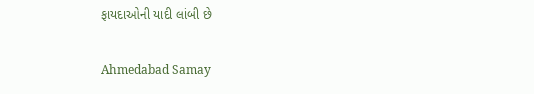ફાયદાઓની યાદી લાંબી છે

Ahmedabad Samay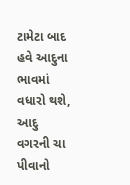ટામેટા બાદ હવે આદુના ભાવમાં વધારો થશે, આદુ વગરની ચા પીવાનો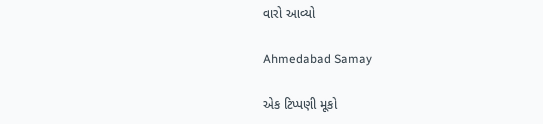વારો આવ્યો

Ahmedabad Samay

એક ટિપ્પણી મૂકો